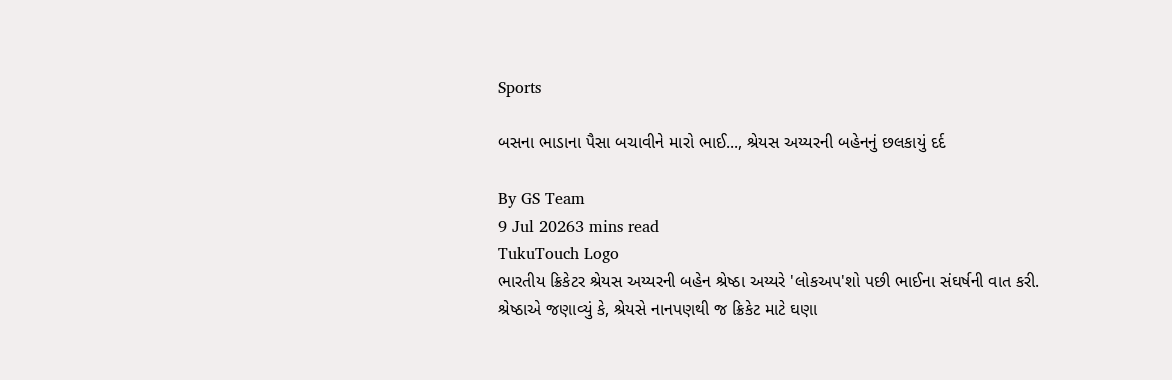Sports

બસના ભાડાના પૈસા બચાવીને મારો ભાઈ..., શ્રેયસ અય્યરની બહેનનું છલકાયું દર્દ

By GS Team
9 Jul 20263 mins read
TukuTouch Logo
ભારતીય ક્રિકેટર શ્રેયસ અય્યરની બહેન શ્રેષ્ઠા અય્યરે 'લોકઅપ'શો પછી ભાઈના સંઘર્ષની વાત કરી. શ્રેષ્ઠાએ જણાવ્યું કે, શ્રેયસે નાનપણથી જ ક્રિકેટ માટે ઘણા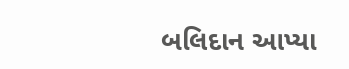બલિદાન આપ્યા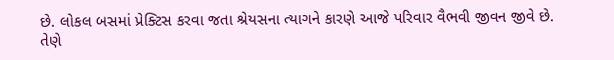છે. લોકલ બસમાં પ્રેક્ટિસ કરવા જતા શ્રેયસના ત્યાગને કારણે આજે પરિવાર વૈભવી જીવન જીવે છે. તેણે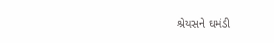શ્રેયસને ઘમંડી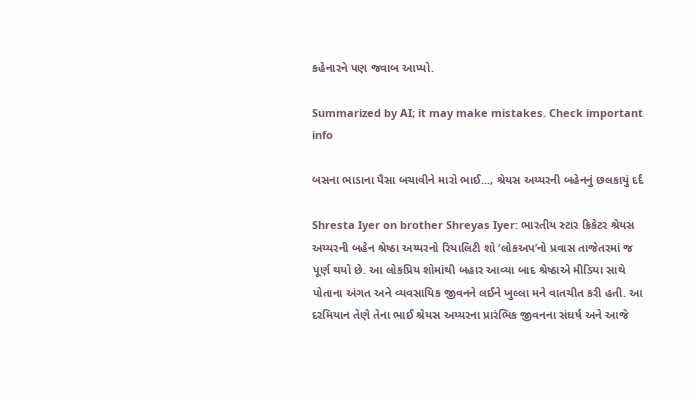કહેનારને પણ જવાબ આપ્યો.

Summarized by AI; it may make mistakes. Check important info

બસના ભાડાના પૈસા બચાવીને મારો ભાઈ..., શ્રેયસ અય્યરની બહેનનું છલકાયું દર્દ

Shresta Iyer on brother Shreyas Iyer: ભારતીય સ્ટાર ક્રિકેટર શ્રેયસ અય્યરની બહેન શ્રેષ્ઠા અય્યરનો રિયાલિટી શો ‘લોકઅપ’નો પ્રવાસ તાજેતરમાં જ પૂર્ણ થયો છે. આ લોકપ્રિય શોમાંથી બહાર આવ્યા બાદ શ્રેષ્ઠાએ મીડિયા સાથે પોતાના અંગત અને વ્યવસાયિક જીવનને લઈને ખુલ્લા મને વાતચીત કરી હતી. આ દરમિયાન તેણે તેના ભાઈ શ્રેયસ અય્યરના પ્રારંભિક જીવનના સંઘર્ષ અને આજે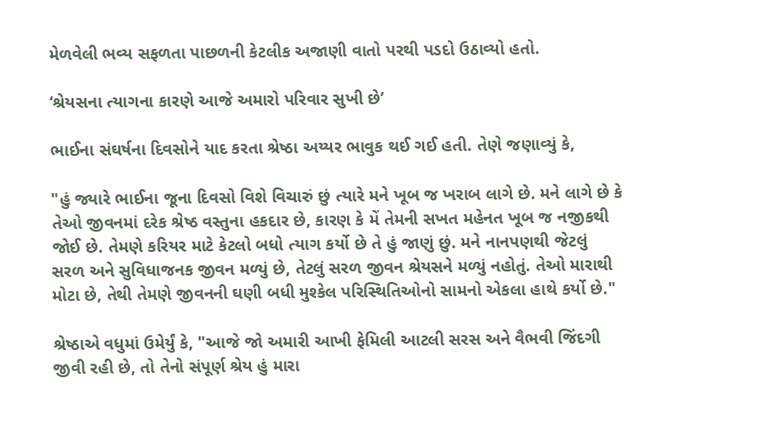મેળવેલી ભવ્ય સફળતા પાછળની કેટલીક અજાણી વાતો પરથી પડદો ઉઠાવ્યો હતો.

‘શ્રેયસના ત્યાગના કારણે આજે અમારો પરિવાર સુખી છે’

ભાઈના સંઘર્ષના દિવસોને યાદ કરતા શ્રેષ્ઠા અય્યર ભાવુક થઈ ગઈ હતી. તેણે જણાવ્યું કે,

"હું જ્યારે ભાઈના જૂના દિવસો વિશે વિચારું છું ત્યારે મને ખૂબ જ ખરાબ લાગે છે. મને લાગે છે કે તેઓ જીવનમાં દરેક શ્રેષ્ઠ વસ્તુના હકદાર છે, કારણ કે મેં તેમની સખત મહેનત ખૂબ જ નજીકથી જોઈ છે. તેમણે કરિયર માટે કેટલો બધો ત્યાગ કર્યો છે તે હું જાણું છું. મને નાનપણથી જેટલું સરળ અને સુવિધાજનક જીવન મળ્યું છે, તેટલું સરળ જીવન શ્રેયસને મળ્યું નહોતું. તેઓ મારાથી મોટા છે, તેથી તેમણે જીવનની ઘણી બધી મુશ્કેલ પરિસ્થિતિઓનો સામનો એકલા હાથે કર્યો છે."

શ્રેષ્ઠાએ વધુમાં ઉમેર્યું કે, "આજે જો અમારી આખી ફેમિલી આટલી સરસ અને વૈભવી જિંદગી જીવી રહી છે, તો તેનો સંપૂર્ણ શ્રેય હું મારા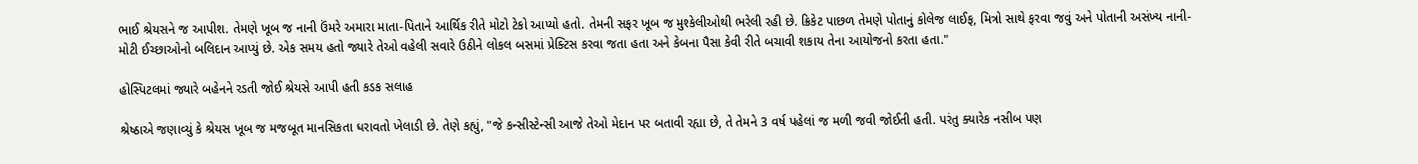ભાઈ શ્રેયસને જ આપીશ. તેમણે ખૂબ જ નાની ઉંમરે અમારા માતા-પિતાને આર્થિક રીતે મોટો ટેકો આપ્યો હતો. તેમની સફર ખૂબ જ મુશ્કેલીઓથી ભરેલી રહી છે. ક્રિકેટ પાછળ તેમણે પોતાનું કોલેજ લાઈફ, મિત્રો સાથે ફરવા જવું અને પોતાની અસંખ્ય નાની-મોટી ઈચ્છાઓનો બલિદાન આપ્યું છે. એક સમય હતો જ્યારે તેઓ વહેલી સવારે ઉઠીને લોકલ બસમાં પ્રેક્ટિસ કરવા જતા હતા અને કેબના પૈસા કેવી રીતે બચાવી શકાય તેના આયોજનો કરતા હતા."

હોસ્પિટલમાં જ્યારે બહેનને રડતી જોઈ શ્રેયસે આપી હતી કડક સલાહ

શ્રેષ્ઠાએ જણાવ્યું કે શ્રેયસ ખૂબ જ મજબૂત માનસિકતા ધરાવતો ખેલાડી છે. તેણે કહ્યું, "જે કન્સીસ્ટેન્સી આજે તેઓ મેદાન પર બતાવી રહ્યા છે, તે તેમને 3 વર્ષ પહેલાં જ મળી જવી જોઈતી હતી. પરંતુ ક્યારેક નસીબ પણ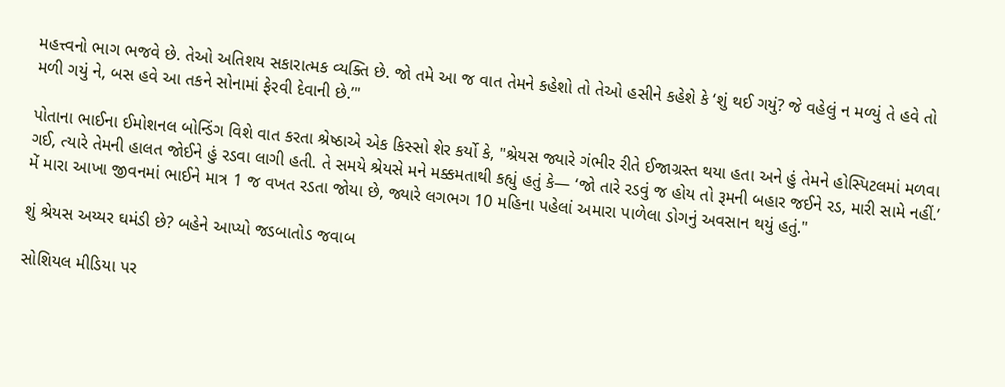મહત્ત્વનો ભાગ ભજવે છે. તેઓ અતિશય સકારાત્મક વ્યક્તિ છે. જો તમે આ જ વાત તેમને કહેશો તો તેઓ હસીને કહેશે કે ‘શું થઈ ગયું? જે વહેલું ન મળ્યું તે હવે તો મળી ગયું ને, બસ હવે આ તકને સોનામાં ફેરવી દેવાની છે.’"

પોતાના ભાઈના ઈમોશનલ બોન્ડિંગ વિશે વાત કરતા શ્રેષ્ઠાએ એક કિસ્સો શેર કર્યો કે, "શ્રેયસ જ્યારે ગંભીર રીતે ઈજાગ્રસ્ત થયા હતા અને હું તેમને હોસ્પિટલમાં મળવા ગઈ, ત્યારે તેમની હાલત જોઈને હું રડવા લાગી હતી. તે સમયે શ્રેયસે મને મક્કમતાથી કહ્યું હતું કે— ‘જો તારે રડવું જ હોય તો રૂમની બહાર જઈને રડ, મારી સામે નહીં.’ મેં મારા આખા જીવનમાં ભાઈને માત્ર 1 જ વખત રડતા જોયા છે, જ્યારે લગભગ 10 મહિના પહેલાં અમારા પાળેલા ડોગનું અવસાન થયું હતું."

શું શ્રેયસ અય્યર ઘમંડી છે? બહેને આપ્યો જડબાતોડ જવાબ

સોશિયલ મીડિયા પર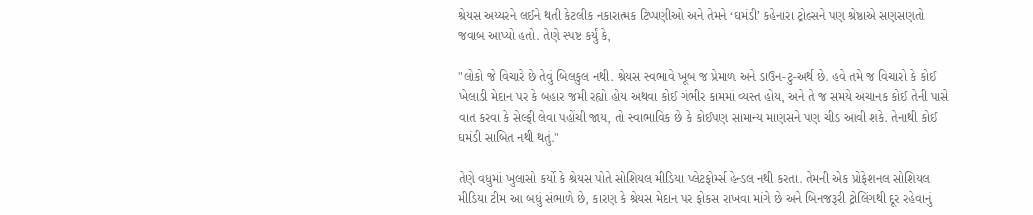શ્રેયસ અય્યરને લઈને થતી કેટલીક નકારાત્મક ટિપ્પણીઓ અને તેમને ‘ઘમંડી’ કહેનારા ટ્રોલ્સને પણ શ્રેષ્ઠાએ સણસણતો જવાબ આપ્યો હતો. તેણે સ્પષ્ટ કર્યું કે,

"લોકો જે વિચારે છે તેવું બિલકુલ નથી. શ્રેયસ સ્વભાવે ખૂબ જ પ્રેમાળ અને ડાઉન-ટુ-અર્થ છે. હવે તમે જ વિચારો કે કોઈ ખેલાડી મેદાન પર કે બહાર જમી રહ્યો હોય અથવા કોઈ ગંભીર કામમાં વ્યસ્ત હોય, અને તે જ સમયે અચાનક કોઈ તેની પાસે વાત કરવા કે સેલ્ફી લેવા પહોંચી જાય, તો સ્વાભાવિક છે કે કોઈપણ સામાન્ય માણસને પણ ચીડ આવી શકે. તેનાથી કોઈ ઘમંડી સાબિત નથી થતું."

તેણે વધુમાં ખુલાસો કર્યો કે શ્રેયસ પોતે સોશિયલ મીડિયા પ્લેટફોર્મ્સ હેન્ડલ નથી કરતા. તેમની એક પ્રોફેશનલ સોશિયલ મીડિયા ટીમ આ બધું સંભાળે છે, કારણ કે શ્રેયસ મેદાન પર ફોકસ રાખવા માંગે છે અને બિનજરૂરી ટ્રોલિંગથી દૂર રહેવાનું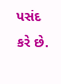પસંદ કરે છે.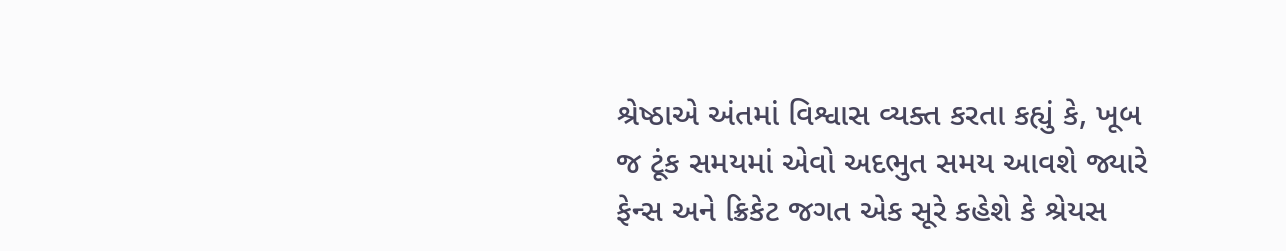શ્રેષ્ઠાએ અંતમાં વિશ્વાસ વ્યક્ત કરતા કહ્યું કે, ખૂબ જ ટૂંક સમયમાં એવો અદભુત સમય આવશે જ્યારે ફેન્સ અને ક્રિકેટ જગત એક સૂરે કહેશે કે શ્રેયસ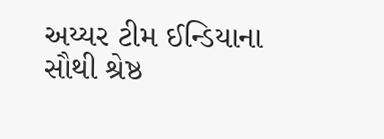અય્યર ટીમ ઈન્ડિયાના સૌથી શ્રેષ્ઠ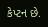કેપ્ટન છે.